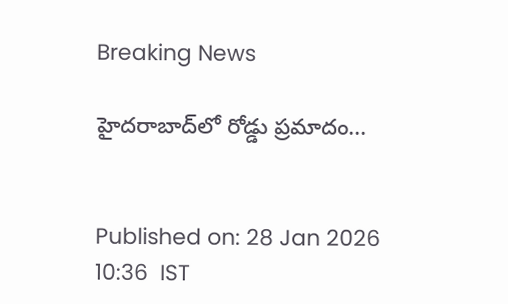Breaking News

హైదరాబాద్‌లో రోడ్డు ప్రమాదం...


Published on: 28 Jan 2026 10:36  IST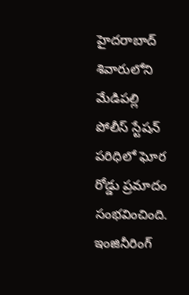హైదరాబాద్ శివారులోని మేడిపల్లి పోలీస్ స్టేషన్ పరిధిలో ఘోర రోడ్డు ప్రమాదం సంభవించింది. ఇంజినీరింగ్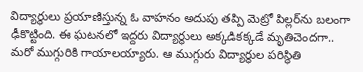విద్యార్థులు ప్రయాణిస్తున్న ఓ వాహనం అదుపు తప్పి మెట్రో పిల్లర్‌ను బలంగా ఢీకొట్టింది. ఈ ఘటనలో ఇద్దరు విద్యార్థులు అక్కడికక్కడే మృతిచెందగా.. మరో ముగ్గురికి గాయాలయ్యారు. ఆ ముగ్గురు విద్యార్థుల పరిస్థితి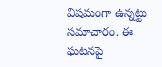విషమంగా ఉన్నట్టు సమాచారం. ఈ ఘటనపై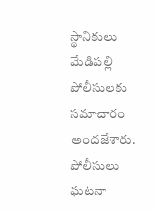స్థానికులు మేడిపల్లి పోలీసులకు సమాచారం అందజేశారు. పోలీసులు ఘటనా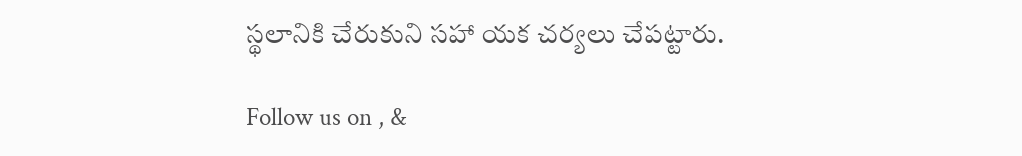స్థలానికి చేరుకుని సహా యక చర్యలు చేపట్టారు.

Follow us on , &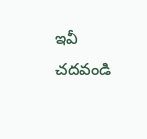ఇవీ చదవండి